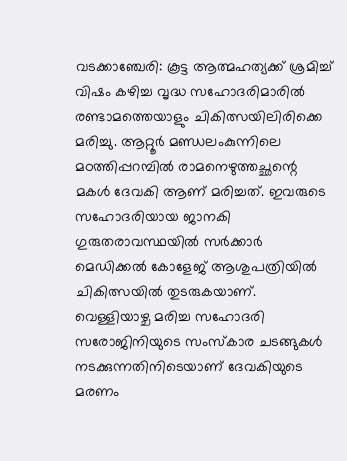വടക്കാഞ്ചേരി: കൂട്ട ആത്മഹത്യക്ക് ശ്രമിച്ച് വിഷം കഴിച്ച വൃദ്ധ സഹോദരിമാരിൽ രണ്ടാമത്തെയാളും ചികിത്സയിലിരിക്കെ മരിച്ചു. ആറ്റൂർ മണ്ഡലംകുന്നിലെ മഠത്തിപ്പറമ്പിൽ രാമനെഴുത്തച്ഛന്റെ മകൾ ദേവകി ആണ് മരിച്ചത്. ഇവരുടെ സഹോദരിയായ ജാനകി ഗുരുതരാവസ്ഥയിൽ സർക്കാർ മെഡിക്കൽ കോളേജ് ആശുപത്രിയിൽ ചികിത്സയിൽ തുടരുകയാണ്. വെള്ളിയാഴ്ച മരിച്ച സഹോദരി സരോജിനിയുടെ സംസ്കാര ചടങ്ങുകൾ നടക്കുന്നതിനിടെയാണ് ദേവകിയുടെ മരണം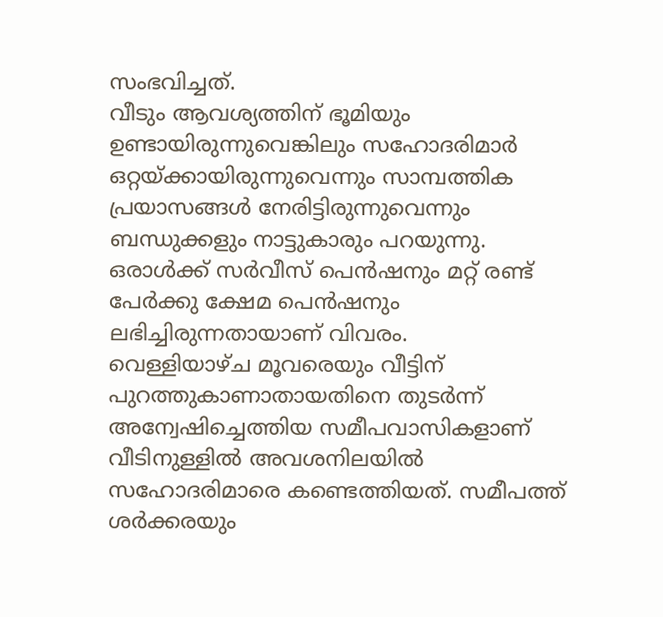സംഭവിച്ചത്.
വീടും ആവശ്യത്തിന് ഭൂമിയും ഉണ്ടായിരുന്നുവെങ്കിലും സഹോദരിമാർ ഒറ്റയ്ക്കായിരുന്നുവെന്നും സാമ്പത്തിക പ്രയാസങ്ങൾ നേരിട്ടിരുന്നുവെന്നും ബന്ധുക്കളും നാട്ടുകാരും പറയുന്നു. ഒരാൾക്ക് സർവീസ് പെൻഷനും മറ്റ് രണ്ട് പേർക്കു ക്ഷേമ പെൻഷനും ലഭിച്ചിരുന്നതായാണ് വിവരം.
വെള്ളിയാഴ്ച മൂവരെയും വീട്ടിന് പുറത്തുകാണാതായതിനെ തുടർന്ന് അന്വേഷിച്ചെത്തിയ സമീപവാസികളാണ് വീടിനുള്ളിൽ അവശനിലയിൽ സഹോദരിമാരെ കണ്ടെത്തിയത്. സമീപത്ത് ശർക്കരയും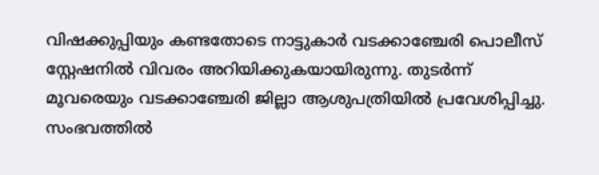വിഷക്കുപ്പിയും കണ്ടതോടെ നാട്ടുകാർ വടക്കാഞ്ചേരി പൊലീസ് സ്റ്റേഷനിൽ വിവരം അറിയിക്കുകയായിരുന്നു. തുടർന്ന് മൂവരെയും വടക്കാഞ്ചേരി ജില്ലാ ആശുപത്രിയിൽ പ്രവേശിപ്പിച്ചു. സംഭവത്തിൽ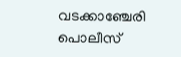വടക്കാഞ്ചേരി പൊലീസ്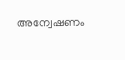അന്വേഷണം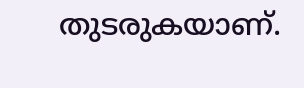തുടരുകയാണ്.